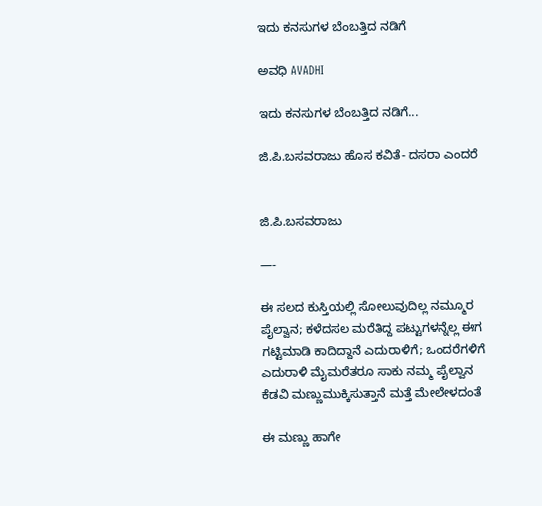ಇದು ಕನಸುಗಳ ಬೆಂಬತ್ತಿದ ನಡಿಗೆ‍

ಅವಧಿ AVADHI

ಇದು ಕನಸುಗಳ ಬೆಂಬತ್ತಿದ ನಡಿಗೆ...

ಜಿ.ಪಿ.ಬಸವರಾಜು ಹೊಸ ಕವಿತೆ- ದಸರಾ ಎಂದರೆ


ಜಿ.ಪಿ.ಬಸವರಾಜು

—-

ಈ ಸಲದ ಕುಸ್ತಿಯಲ್ಲಿ ಸೋಲುವುದಿಲ್ಲ ನಮ್ಮೂರ
ಪೈಲ್ವಾನ; ಕಳೆದಸಲ ಮರೆತಿದ್ದ ಪಟ್ಟುಗಳನ್ನೆಲ್ಲ ಈಗ
ಗಟ್ಟಿಮಾಡಿ ಕಾದಿದ್ದಾನೆ ಎದುರಾಳಿಗೆ; ಒಂದರೆಗಳಿಗೆ
ಎದುರಾಳಿ ಮೈಮರೆತರೂ ಸಾಕು ನಮ್ಮ ಪೈಲ್ವಾನ
ಕೆಡವಿ ಮಣ್ಣುಮುಕ್ಕಿಸುತ್ತಾನೆ ಮತ್ತೆ ಮೇಲೇಳದಂತೆ

ಈ ಮಣ್ಣು ಹಾಗೇ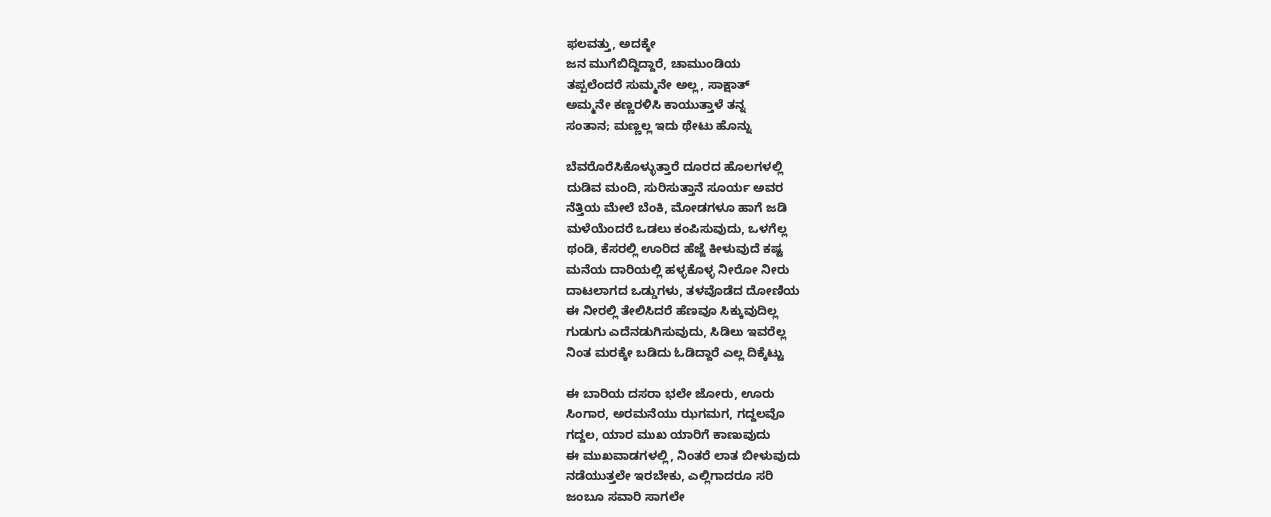ಫಲವತ್ತು, ಅದಕ್ಕೇ
ಜನ ಮುಗೆಬಿದ್ದಿದ್ದಾರೆ, ಚಾಮುಂಡಿಯ
ತಪ್ಪಲೆಂದರೆ ಸುಮ್ಮನೇ ಅಲ್ಲ, ಸಾಕ್ಷಾತ್
ಅಮ್ಮನೇ ಕಣ್ಣರಳಿಸಿ ಕಾಯುತ್ತಾಳೆ ತನ್ನ
ಸಂತಾನ; ಮಣ್ಣಲ್ಲ ಇದು ಥೇಟು ಹೊನ್ನು

ಬೆವರೊರೆಸಿಕೊಳ್ಳುತ್ತಾರೆ ದೂರದ ಹೊಲಗಳಲ್ಲಿ
ದುಡಿವ ಮಂದಿ, ಸುರಿಸುತ್ತಾನೆ ಸೂರ್ಯ ಅವರ
ನೆತ್ತಿಯ ಮೇಲೆ ಬೆಂಕಿ, ಮೋಡಗಳೂ ಹಾಗೆ ಜಡಿ
ಮಳೆಯೆಂದರೆ ಒಡಲು ಕಂಪಿಸುವುದು, ಒಳಗೆಲ್ಲ
ಥಂಡಿ, ಕೆಸರಲ್ಲಿ ಊರಿದ ಹೆಜ್ಜೆ ಕೀಳುವುದೆ ಕಷ್ಟ
ಮನೆಯ ದಾರಿಯಲ್ಲಿ ಹಳ್ಳಕೊಳ್ಳ ನೀರೋ ನೀರು
ದಾಟಲಾಗದ ಒಡ್ಡುಗಳು, ತಳವೊಡೆದ ದೋಣಿಯ
ಈ ನೀರಲ್ಲಿ ತೇಲಿಸಿದರೆ ಹೆಣವೂ ಸಿಕ್ಕುವುದಿಲ್ಲ
ಗುಡುಗು ಎದೆನಡುಗಿಸುವುದು, ಸಿಡಿಲು ಇವರೆಲ್ಲ
ನಿಂತ ಮರಕ್ಕೇ ಬಡಿದು ಓಡಿದ್ದಾರೆ ಎಲ್ಲ ದಿಕ್ಕೆಟ್ಟು

ಈ ಬಾರಿಯ ದಸರಾ ಭಲೇ ಜೋರು, ಊರು
ಸಿಂಗಾರ, ಅರಮನೆಯು ಝಗಮಗ, ಗದ್ದಲವೊ
ಗದ್ದಲ, ಯಾರ ಮುಖ ಯಾರಿಗೆ ಕಾಣುವುದು
ಈ ಮುಖವಾಡಗಳಲ್ಲಿ, ನಿಂತರೆ ಲಾತ ಬೀಳುವುದು
ನಡೆಯುತ್ತಲೇ ಇರಬೇಕು, ಎಲ್ಲಿಗಾದರೂ ಸರಿ
ಜಂಬೂ ಸವಾರಿ ಸಾಗಲೇ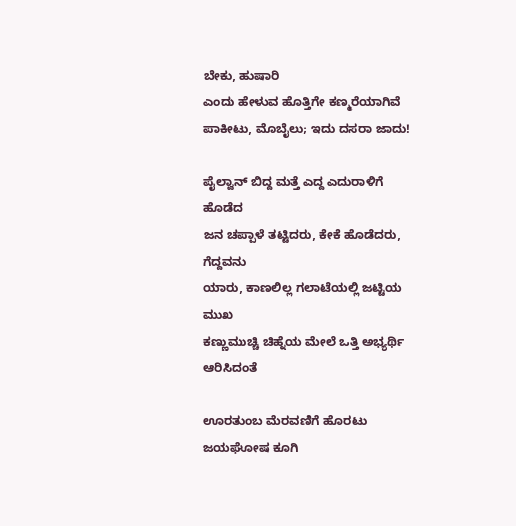ಬೇಕು, ಹುಷಾರಿ
ಎಂದು ಹೇಳುವ ಹೊತ್ತಿಗೇ ಕಣ್ಮರೆಯಾಗಿವೆ
ಪಾಕೀಟು, ಮೊಬೈಲು; ಇದು ದಸರಾ ಜಾದು!

ಪೈಲ್ವಾನ್ ಬಿದ್ದ ಮತ್ತೆ ಎದ್ದ ಎದುರಾಳಿಗೆ ಹೊಡೆದ
ಜನ ಚಪ್ಪಾಳೆ ತಟ್ಟಿದರು, ಕೇಕೆ ಹೊಡೆದರು, ಗೆದ್ದವನು
ಯಾರು, ಕಾಣಲಿಲ್ಲ ಗಲಾಟೆಯಲ್ಲಿ ಜಟ್ಟಿಯ ಮುಖ
ಕಣ್ಣುಮುಚ್ಚಿ ಚಿಹ್ನೆಯ ಮೇಲೆ ಒತ್ತಿ ಅಭ್ಯರ್ಥಿ ಆರಿಸಿದಂತೆ

ಊರತುಂಬ ಮೆರವಣಿಗೆ ಹೊರಟು ಜಯಘೋಷ ಕೂಗಿ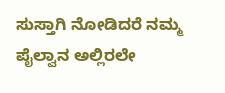ಸುಸ್ತಾಗಿ ನೋಡಿದರೆ ನಮ್ಮ ಪೈಲ್ವಾನ ಅಲ್ಲಿರಲೇ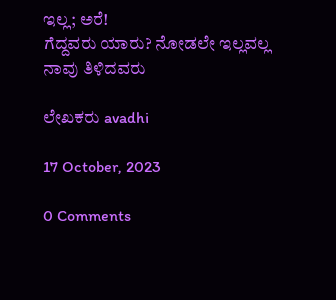ಇಲ್ಲ; ಅರೆ!
ಗೆದ್ದವರು ಯಾರು? ನೋಡಲೇ ಇಲ್ಲವಲ್ಲ ನಾವು ತಿಳಿದವರು

ಲೇಖಕರು avadhi

17 October, 2023

0 Comments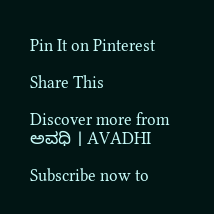Pin It on Pinterest

Share This

Discover more from ಅವಧಿ । AVADHI

Subscribe now to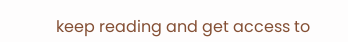keep reading and get access to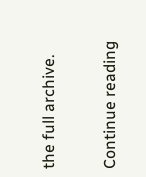the full archive.

Continue reading